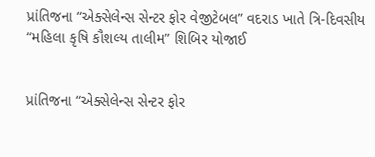પ્રાંતિજના “એક્સેલેન્સ સેન્ટર ફોર વેજીટેબલ” વદરાડ ખાતે ત્રિ-દિવસીય “મહિલા કૃષિ કૌશલ્ય તાલીમ” શિબિર યોજાઈ


પ્રાંતિજના “એક્સેલેન્સ સેન્ટર ફોર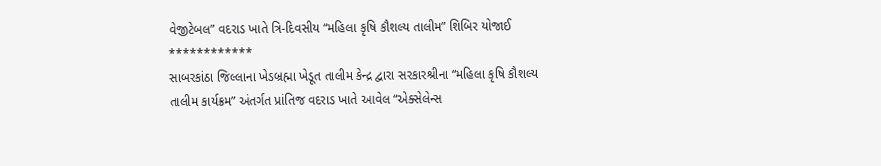વેજીટેબલ” વદરાડ ખાતે ત્રિ-દિવસીય “મહિલા કૃષિ કૌશલ્ય તાલીમ” શિબિર યોજાઈ
************
સાબરકાંઠા જિલ્લાના ખેડબ્રહ્મા ખેડૂત તાલીમ કેન્દ્ર દ્વારા સરકારશ્રીના “મહિલા કૃષિ કૌશલ્ય તાલીમ કાર્યક્રમ” અંતર્ગત પ્રાંતિજ વદરાડ ખાતે આવેલ “એક્સેલેન્સ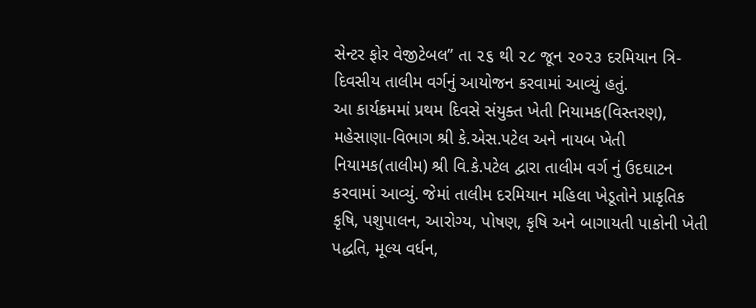સેન્ટર ફોર વેજીટેબલ” તા ૨૬ થી ૨૮ જૂન ૨૦૨૩ દરમિયાન ત્રિ-દિવસીય તાલીમ વર્ગનું આયોજન કરવામાં આવ્યું હતું.
આ કાર્યક્રમમાં પ્રથમ દિવસે સંયુક્ત ખેતી નિયામક(વિસ્તરણ), મહેસાણા-વિભાગ શ્રી કે.એસ.પટેલ અને નાયબ ખેતી નિયામક(તાલીમ) શ્રી વિ.કે.પટેલ દ્વારા તાલીમ વર્ગ નું ઉદઘાટન કરવામાં આવ્યું. જેમાં તાલીમ દરમિયાન મહિલા ખેડૂતોને પ્રાકૃતિક કૃષિ, પશુપાલન, આરોગ્ય, પોષણ, કૃષિ અને બાગાયતી પાકોની ખેતી પદ્ધતિ, મૂલ્ય વર્ધન,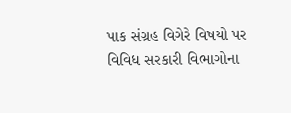પાક સંગ્રહ વિગેરે વિષયો પર વિવિધ સરકારી વિભાગોના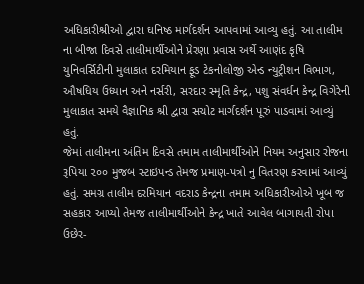અધિકારીશ્રીઓ દ્વારા ઘનિષ્ઠ માર્ગદર્શન આપવામાં આવ્યુ હતું. આ તાલીમ ના બીજા દિવસે તાલીમાર્થીઓને પ્રેરણા પ્રવાસ અર્થે આણંદ કૃષિ યુનિવર્સિટીની મુલાકાત દરમિયાન ફૂડ ટેકનોલોજી એન્ડ ન્યુટ્રીશન વિભાગ, ઔષધિય ઉધ્યાન અને નર્સરી, સરદાર સ્મૃતિ કેન્દ્ર, પશુ સંવર્ધન કેન્દ્ર વિગેરેની મુલાકાત સમયે વૈજ્ઞાનિક શ્રી દ્વારા સચોટ માર્ગદર્શન પૂરું પાડવામાં આવ્યું હતું.
જેમાં તાલીમના અંતિમ દિવસે તમામ તાલીમાર્થીઓને નિયમ અનુસાર રોજના રૂપિયા ૨૦૦ મુજબ સ્ટાઇપન્ડ તેમજ પ્રમાણ-પત્રો નુ વિતરણ કરવામાં આવ્યું હતું. સમગ્ર તાલીમ દરમિયાન વદરાડ કેન્દ્રના તમામ અધિકારીઓએ ખૂબ જ સહકાર આપ્યો તેમજ તાલીમાર્થીઓને કેન્દ્ર ખાતે આવેલ બાગાયતી રોપા ઉછેર-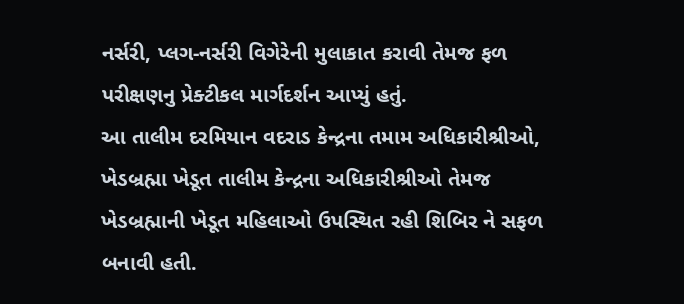નર્સરી, પ્લગ-નર્સરી વિગેરેની મુલાકાત કરાવી તેમજ ફળ પરીક્ષણનુ પ્રેક્ટીકલ માર્ગદર્શન આપ્યું હતું.
આ તાલીમ દરમિયાન વદરાડ કેન્દ્રના તમામ અધિકારીશ્રીઓ, ખેડબ્રહ્મા ખેડૂત તાલીમ કેન્દ્રના અધિકારીશ્રીઓ તેમજ ખેડબ્રહ્માની ખેડૂત મહિલાઓ ઉપસ્થિત રહી શિબિર ને સફળ બનાવી હતી.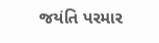જયંતિ પરમાર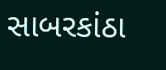સાબરકાંઠા